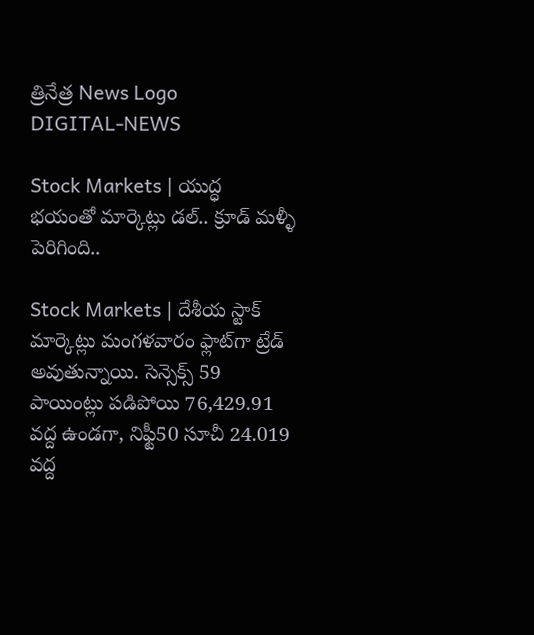త్రినేత్ర News Logo
DIGITAL-NEWS

Stock Markets | యుద్ధ భయంతో మార్కెట్లు డల్.. క్రూడ్ మళ్ళీ పెరిగింది..

Stock Markets | దేశీయ స్టాక్ మార్కెట్లు మంగ‌ళ‌వారం ఫ్లాట్‌గా ట్రేడ్ అవుతున్నాయి. సెన్సెక్స్ 59 పాయింట్లు పడిపోయి 76,429.91 వద్ద ఉండ‌గా, నిఫ్టీ50 సూచీ 24.019 వ‌ద్ద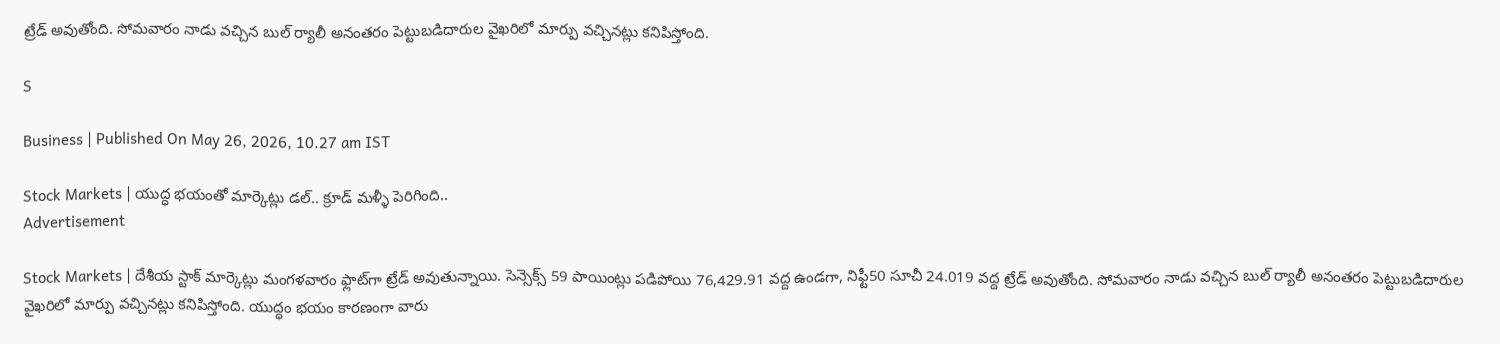ట్రేడ్ అవుతోంది. సోమ‌వారం నాడు వ‌చ్చిన బుల్ ర్యాలీ అనంత‌రం పెట్టుబ‌డిదారుల వైఖ‌రిలో మార్పు వ‌చ్చిన‌ట్లు క‌నిపిస్తోంది.

S

Business | Published On May 26, 2026, 10.27 am IST

Stock Markets | యుద్ధ భయంతో మార్కెట్లు డల్.. క్రూడ్ మళ్ళీ పెరిగింది..
Advertisement

Stock Markets | దేశీయ స్టాక్ మార్కెట్లు మంగ‌ళ‌వారం ఫ్లాట్‌గా ట్రేడ్ అవుతున్నాయి. సెన్సెక్స్ 59 పాయింట్లు పడిపోయి 76,429.91 వద్ద ఉండ‌గా, నిఫ్టీ50 సూచీ 24.019 వ‌ద్ద ట్రేడ్ అవుతోంది. సోమ‌వారం నాడు వ‌చ్చిన బుల్ ర్యాలీ అనంత‌రం పెట్టుబ‌డిదారుల వైఖ‌రిలో మార్పు వ‌చ్చిన‌ట్లు క‌నిపిస్తోంది. యుద్ధం భ‌యం కార‌ణంగా వారు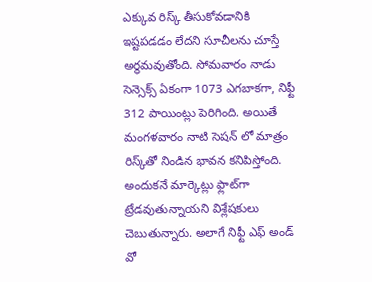ఎక్కువ రిస్క్ తీసుకోవ‌డానికి ఇష్ట‌పడ‌డం లేద‌ని సూచీల‌ను చూస్తే అర్థ‌మ‌వుతోంది. సోమ‌వారం నాడు సెన్సెక్స్ ఏకంగా 1073 ఎగ‌బాక‌గా, నిఫ్టీ 312 పాయింట్లు పెరిగింది. అయితే మంగ‌ళ‌వారం నాటి సెష‌న్ లో మాత్రం రిస్క్‌తో నిండిన భావ‌న క‌నిపిస్తోంది. అందుక‌నే మార్కెట్లు ఫ్లాట్‌గా ట్రేడ‌వుతున్నాయ‌ని విశ్లేష‌కులు చెబుతున్నారు. అలాగే నిఫ్టీ ఎఫ్ అండ్ వో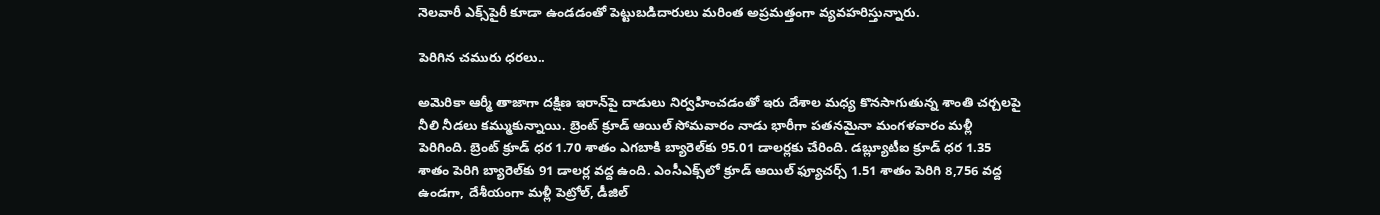నెల‌వారీ ఎక్స్‌పైరీ కూడా ఉండ‌డంతో పెట్టుబ‌డిదారులు మరింత అప్ర‌మ‌త్తంగా వ్య‌వ‌హ‌రిస్తున్నారు.

పెరిగిన చ‌మురు ధ‌ర‌లు..

అమెరికా ఆర్మీ తాజాగా ద‌క్షిణ ఇరాన్‌పై దాడులు నిర్వ‌హించ‌డంతో ఇరు దేశాల మ‌ధ్య కొన‌సాగుతున్న శాంతి చ‌ర్చ‌ల‌పై నీలి నీడ‌లు క‌మ్ముకున్నాయి. బ్రెంట్ క్రూడ్ ఆయిల్ సోమ‌వారం నాడు భారీగా ప‌త‌న‌మైనా మంగ‌ళ‌వారం మ‌ళ్లీ పెరిగింది. బ్రెంట్ క్రూడ్ ధ‌ర 1.70 శాతం ఎగ‌బాకి బ్యారెల్‌కు 95.01 డాల‌ర్ల‌కు చేరింది. డబ్ల్యూటీఐ క్రూడ్ ధ‌ర 1.35 శాతం పెరిగి బ్యారెల్‌కు 91 డాల‌ర్ల వ‌ద్ద ఉంది. ఎంసీఎక్స్‌లో క్రూడ్ ఆయిల్ ఫ్యూచ‌ర్స్ 1.51 శాతం పెరిగి 8,756 వ‌ద్ద ఉండ‌గా, దేశీయంగా మ‌ళ్లీ పెట్రోల్‌, డీజిల్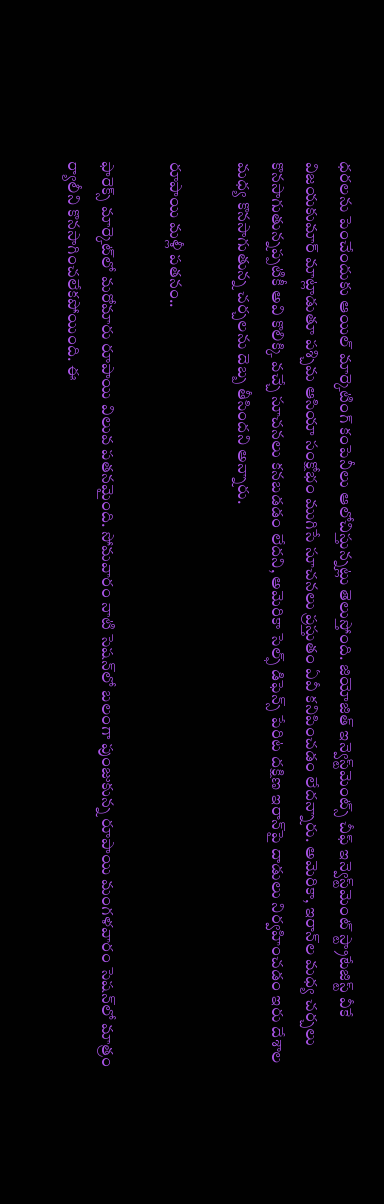ధ‌ర‌ల‌ను పెంచేందుకు ఆయిల్ మార్కెటింగ్ కంపెనీలు ఆలోచిస్తున్న‌ట్లు తెలుస్తోంది. జియోజిత్ ఇన్వెస్ట్‌మెంట్స్ చీఫ్ ఇన్వెస్ట్‌మెంట్ స్ట్రాటేజిస్ట్ వీకే విజయకుమార్ మాట్లాడుతూ ప‌శ్చిమ ఆసియా సంక్షోభం ముగిసే సూచ‌న‌లు ప్ర‌స్తుతం ఏవీ క‌నిపించ‌డం లేద‌న్నారు. అమెరికా, ఇరాన్‌ల మ‌ధ్య చ‌ర్చ‌లు కొన‌సాగుతున్న‌ప్ప‌టికీ అవి కొలిక్కి వ‌చ్చే సూచ‌న‌లు క‌న‌బ‌డ‌డం లేద‌ని, అమెరికా సెల్ఫ్ డిఫెన్స్ పేరిట ద‌క్షిణ ఇరాన్‌పై దాడులు నిర్వ‌హించ‌డం ఇరు దేశాల మ‌ధ్య కొన‌సాగుతున్న చ‌ర్చ‌ల‌ను దెబ్బ తీసింద‌ని అన్నారు.

రూపాయి మ‌ళ్లీ ప‌త‌నం..

ఫారెక్స్ మార్కెట్‌లో మ‌రోమారు రూపాయి విలువ ప‌త‌న‌మైంది. సోమ‌వారం నాటి సెష‌న్‌లో బ‌లంగా పుంజుకున్న రూపాయి మంగ‌ళ‌వారం సెష‌న్‌లో మాత్రం ర్యాలీని కొన‌సాగించ‌లేక‌పోయింది. ఈ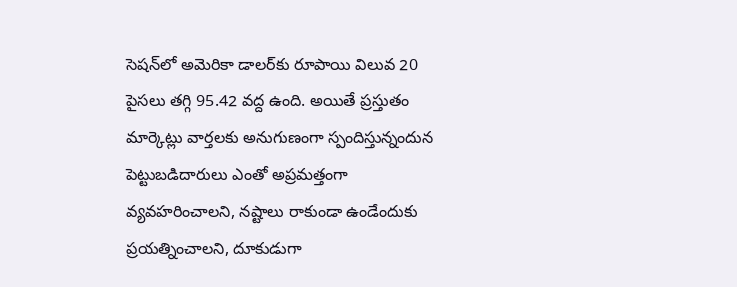సెష‌న్‌లో అమెరికా డాల‌ర్‌కు రూపాయి విలువ 20 పైస‌లు త‌గ్గి 95.42 వ‌ద్ద ఉంది. అయితే ప్ర‌స్తుతం మార్కెట్లు వార్త‌ల‌కు అనుగుణంగా స్పందిస్తున్నందున పెట్టుబ‌డిదారులు ఎంతో అప్ర‌మ‌త్తంగా వ్య‌వ‌హ‌రించాల‌ని, న‌ష్టాలు రాకుండా ఉండేందుకు ప్ర‌య‌త్నించాల‌ని, దూకుడుగా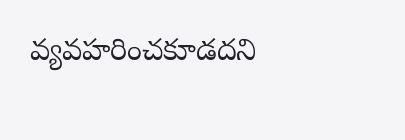వ్య‌వ‌హ‌రించ‌కూడ‌ద‌ని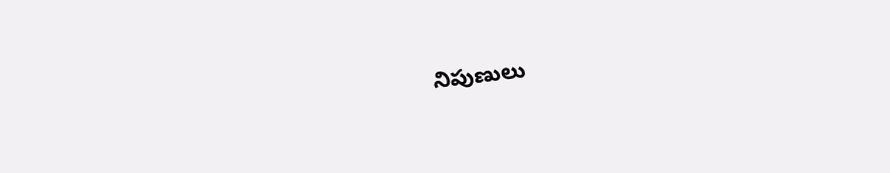నిపుణులు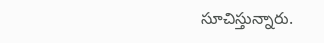సూచిస్తున్నారు.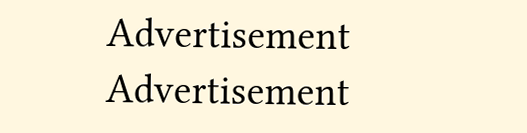Advertisement
Advertisement